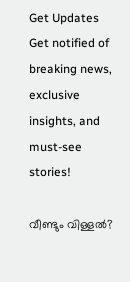Get Updates
Get notified of breaking news, exclusive insights, and must-see stories!

വീണ്ടും വിള്ളല്‍?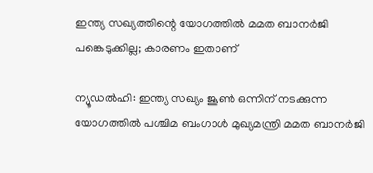ഇന്ത്യ സഖ്യത്തിന്റെ യോഗത്തില്‍ മമത ബാനര്‍ജി പങ്കെടുക്കില്ല; കാരണം ഇതാണ്

ന്യൂഡല്‍ഹി: ഇന്ത്യ സഖ്യം ജൂണ്‍ ഒന്നിന് നടക്കുന്ന യോഗത്തില്‍ പശ്ചിമ ബംഗാള്‍ മുഖ്യമന്ത്രി മമത ബാനര്‍ജി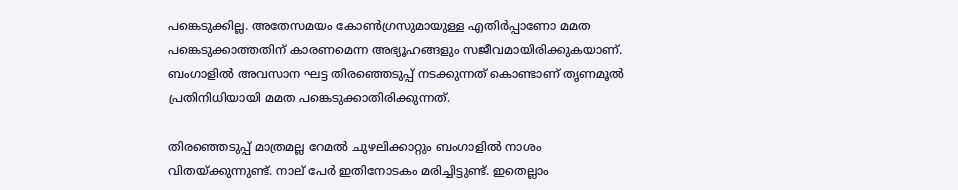പങ്കെടുക്കില്ല. അതേസമയം കോണ്‍ഗ്രസുമായുള്ള എതിര്‍പ്പാണോ മമത പങ്കെടുക്കാത്തതിന് കാരണമെന്ന അഭ്യൂഹങ്ങളും സജീവമായിരിക്കുകയാണ്. ബംഗാളില്‍ അവസാന ഘട്ട തിരഞ്ഞെടുപ്പ് നടക്കുന്നത് കൊണ്ടാണ് തൃണമൂല്‍ പ്രതിനിധിയായി മമത പങ്കെടുക്കാതിരിക്കുന്നത്.

തിരഞ്ഞെടുപ്പ് മാത്രമല്ല റേമല്‍ ചുഴലിക്കാറ്റും ബംഗാളില്‍ നാശം വിതയ്ക്കുന്നുണ്ട്. നാല് പേര്‍ ഇതിനോടകം മരിച്ചിട്ടുണ്ട്. ഇതെല്ലാം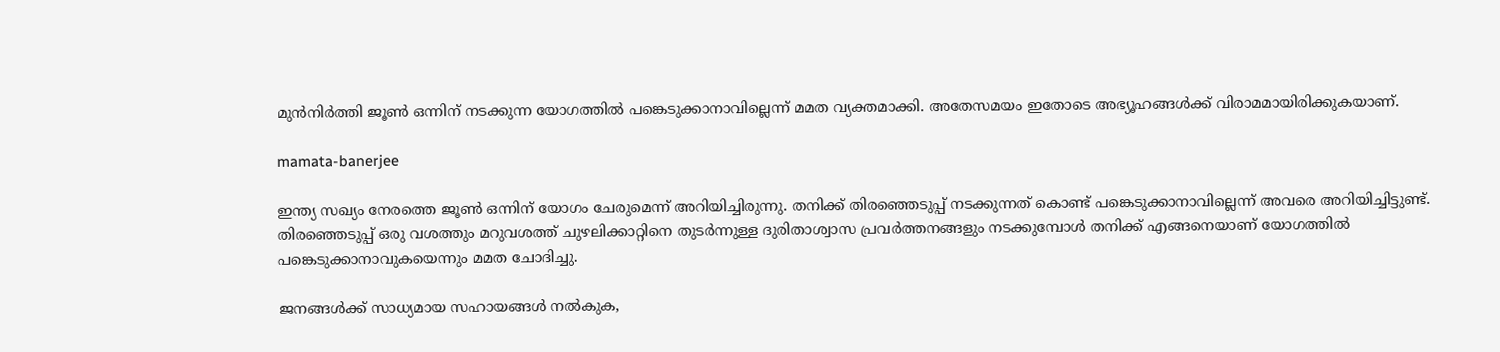മുന്‍നിര്‍ത്തി ജൂണ്‍ ഒന്നിന് നടക്കുന്ന യോഗത്തില്‍ പങ്കെടുക്കാനാവില്ലെന്ന് മമത വ്യക്തമാക്കി. അതേസമയം ഇതോടെ അഭ്യൂഹങ്ങള്‍ക്ക് വിരാമമായിരിക്കുകയാണ്.

mamata-banerjee

ഇന്ത്യ സഖ്യം നേരത്തെ ജൂണ്‍ ഒന്നിന് യോഗം ചേരുമെന്ന് അറിയിച്ചിരുന്നു. തനിക്ക് തിരഞ്ഞെടുപ്പ് നടക്കുന്നത് കൊണ്ട് പങ്കെടുക്കാനാവില്ലെന്ന് അവരെ അറിയിച്ചിട്ടുണ്ട്. തിരഞ്ഞെടുപ്പ് ഒരു വശത്തും മറുവശത്ത് ചുഴലിക്കാറ്റിനെ തുടര്‍ന്നുള്ള ദുരിതാശ്വാസ പ്രവര്‍ത്തനങ്ങളും നടക്കുമ്പോള്‍ തനിക്ക് എങ്ങനെയാണ് യോഗത്തില്‍ പങ്കെടുക്കാനാവുകയെന്നും മമത ചോദിച്ചു.

ജനങ്ങള്‍ക്ക് സാധ്യമായ സഹായങ്ങള്‍ നല്‍കുക,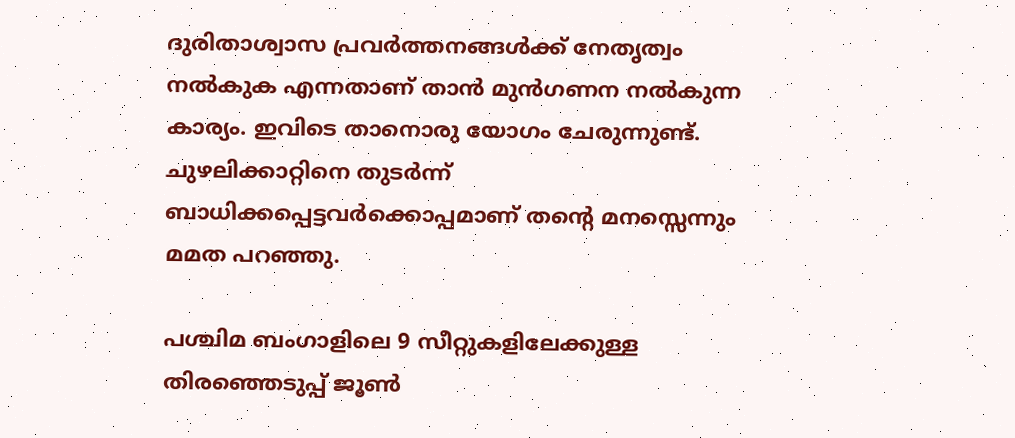ദുരിതാശ്വാസ പ്രവര്‍ത്തനങ്ങള്‍ക്ക് നേതൃത്വം നല്‍കുക എന്നതാണ് താന്‍ മുന്‍ഗണന നല്‍കുന്ന കാര്യം. ഇവിടെ താനൊരു യോഗം ചേരുന്നുണ്ട്. ചുഴലിക്കാറ്റിനെ തുടര്‍ന്ന് ബാധിക്കപ്പെട്ടവര്‍ക്കൊപ്പമാണ് തന്റെ മനസ്സെന്നും മമത പറഞ്ഞു.

പശ്ചിമ ബംഗാളിലെ 9 സീറ്റുകളിലേക്കുള്ള തിരഞ്ഞെടുപ്പ് ജൂണ്‍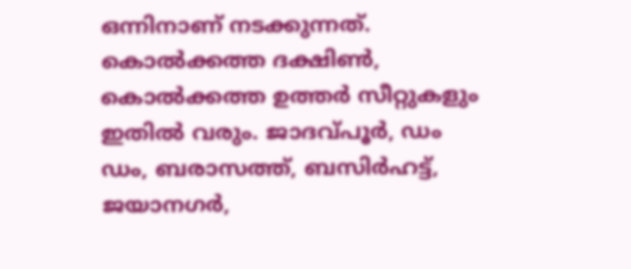ഒന്നിനാണ് നടക്കുന്നത്. കൊല്‍ക്കത്ത ദക്ഷിണ്‍, കൊല്‍ക്കത്ത ഉത്തര്‍ സീറ്റുകളും ഇതില്‍ വരും. ജാദവ്പൂര്‍, ഡം ഡം, ബരാസത്ത്, ബസിര്‍ഹട്ട്, ജയാനഗര്‍,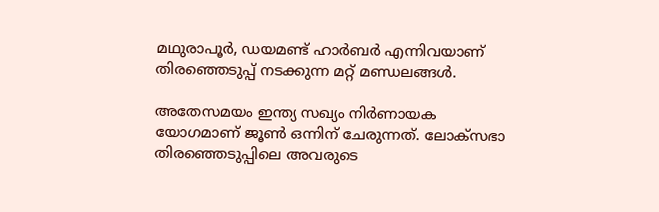മഥുരാപൂര്‍, ഡയമണ്ട് ഹാര്‍ബര്‍ എന്നിവയാണ് തിരഞ്ഞെടുപ്പ് നടക്കുന്ന മറ്റ് മണ്ഡലങ്ങള്‍.

അതേസമയം ഇന്ത്യ സഖ്യം നിര്‍ണായക യോഗമാണ് ജൂണ്‍ ഒന്നിന് ചേരുന്നത്. ലോക്‌സഭാ തിരഞ്ഞെടുപ്പിലെ അവരുടെ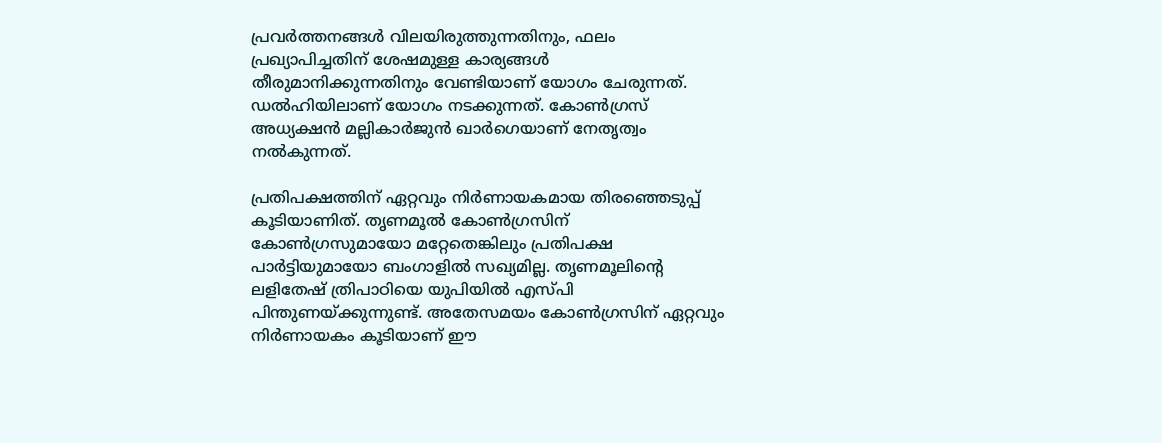പ്രവര്‍ത്തനങ്ങള്‍ വിലയിരുത്തുന്നതിനും, ഫലം പ്രഖ്യാപിച്ചതിന് ശേഷമുള്ള കാര്യങ്ങള്‍ തീരുമാനിക്കുന്നതിനും വേണ്ടിയാണ് യോഗം ചേരുന്നത്. ഡല്‍ഹിയിലാണ് യോഗം നടക്കുന്നത്. കോണ്‍ഗ്രസ് അധ്യക്ഷന്‍ മല്ലികാര്‍ജുന്‍ ഖാര്‍ഗെയാണ് നേതൃത്വം നല്‍കുന്നത്.

പ്രതിപക്ഷത്തിന് ഏറ്റവും നിര്‍ണായകമായ തിരഞ്ഞെടുപ്പ് കൂടിയാണിത്. തൃണമൂല്‍ കോണ്‍ഗ്രസിന് കോണ്‍ഗ്രസുമായോ മറ്റേതെങ്കിലും പ്രതിപക്ഷ പാര്‍ട്ടിയുമായോ ബംഗാളില്‍ സഖ്യമില്ല. തൃണമൂലിന്റെ ലളിതേഷ് ത്രിപാഠിയെ യുപിയില്‍ എസ്പി പിന്തുണയ്ക്കുന്നുണ്ട്. അതേസമയം കോണ്‍ഗ്രസിന് ഏറ്റവും നിര്‍ണായകം കൂടിയാണ് ഈ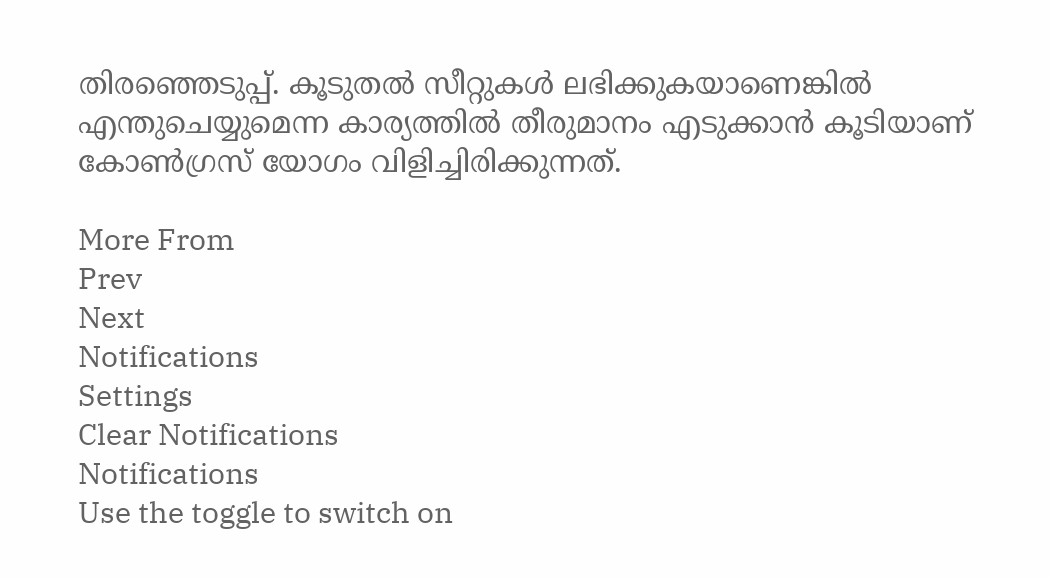തിരഞ്ഞെടുപ്പ്. കൂടുതല്‍ സീറ്റുകള്‍ ലഭിക്കുകയാണെങ്കില്‍ എന്തുചെയ്യുമെന്ന കാര്യത്തില്‍ തീരുമാനം എടുക്കാന്‍ കൂടിയാണ് കോണ്‍ഗ്രസ് യോഗം വിളിച്ചിരിക്കുന്നത്.

More From
Prev
Next
Notifications
Settings
Clear Notifications
Notifications
Use the toggle to switch on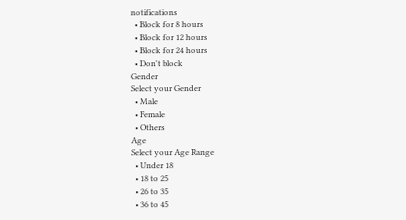notifications
  • Block for 8 hours
  • Block for 12 hours
  • Block for 24 hours
  • Don't block
Gender
Select your Gender
  • Male
  • Female
  • Others
Age
Select your Age Range
  • Under 18
  • 18 to 25
  • 26 to 35
  • 36 to 45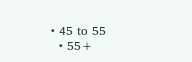• 45 to 55
  • 55+